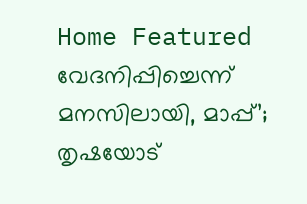Home Featured വേദനിപ്പിച്ചെന്ന് മനസിലായി, മാപ്പ്’; തൃഷയോട്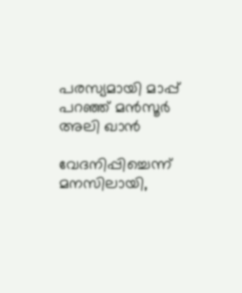പരസ്യമായി മാപ്പ് പറഞ്ഞ് മൻസൂര്‍ അലി ഖാൻ

വേദനിപ്പിച്ചെന്ന് മനസിലായി,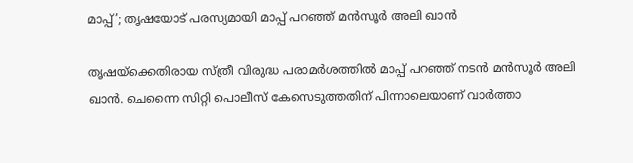മാപ്പ്’; തൃഷയോട് പരസ്യമായി മാപ്പ് പറഞ്ഞ് മൻസൂര്‍ അലി ഖാൻ

തൃഷയ്‌ക്കെതിരായ സ്ത്രീ വിരുദ്ധ പരാമര്‍ശത്തില്‍ മാപ്പ് പറഞ്ഞ് നടൻ മൻസൂര്‍ അലി ഖാൻ. ചെന്നൈ സിറ്റി പൊലീസ് കേസെടുത്തതിന് പിന്നാലെയാണ് വാര്‍ത്താ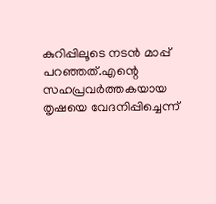കുറിപ്പിലൂടെ നടൻ മാപ്പ് പറഞ്ഞത്.എന്റെ സഹപ്രവര്‍ത്തകയായ തൃഷയെ വേദനിപ്പിച്ചെന്ന്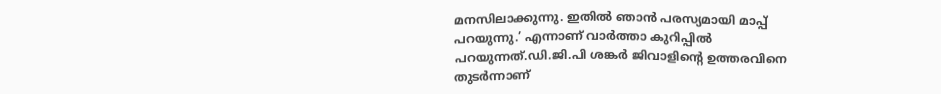മനസിലാക്കുന്നു. ഇതില്‍ ഞാൻ പരസ്യമായി മാപ്പ് പറയുന്നു.’ എന്നാണ് വാര്‍ത്താ കുറിപ്പില്‍ പറയുന്നത്.ഡി.ജി.പി ശങ്കര്‍ ജിവാളിന്റെ ഉത്തരവിനെ തുടര്‍ന്നാണ്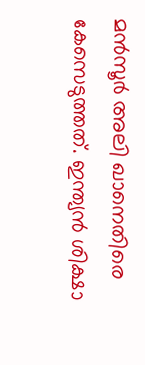മൻസൂര്‍ അലി ഖാനെതിരെ കേസെടുത്തത്. ഇന്ത്യൻ ശിക്ഷാ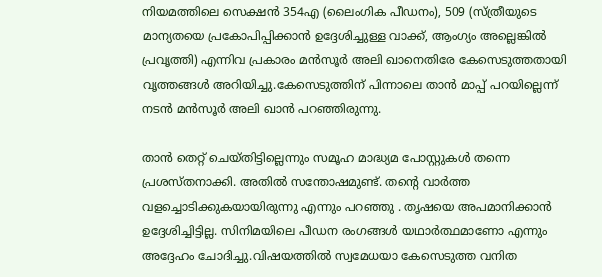നിയമത്തിലെ സെക്ഷൻ 354എ (ലൈംഗിക പീഡനം), 509 (സ്ത്രീയുടെ മാന്യതയെ പ്രകോപിപ്പിക്കാൻ ഉദ്ദേശിച്ചുള്ള വാക്ക്, ആംഗ്യം അല്ലെങ്കില്‍ പ്രവൃത്തി) എന്നിവ പ്രകാരം മൻസൂര്‍ അലി ഖാനെതിരേ കേസെടുത്തതായി വൃത്തങ്ങള്‍ അറിയിച്ചു.കേസെടുത്തിന് പിന്നാലെ താൻ മാപ്പ് പറയില്ലെന്ന് നടൻ മൻസൂര്‍ അലി ഖാൻ പറഞ്ഞിരുന്നു.

താൻ തെറ്റ് ചെയ്‌തിട്ടില്ലെന്നും സമൂഹ മാദ്ധ്യമ പോസ്റ്റുകള്‍ തന്നെ പ്രശ‌സ്തനാക്കി. അതില്‍ സന്തോഷമുണ്ട്. തന്റെ വാര്‍ത്ത വള‌ച്ചൊടിക്കുകയായിരുന്നു എന്നും പറഞ്ഞു . തൃഷയെ അപമാനിക്കാൻ ഉദ്ദേശിച്ചിട്ടില്ല. സിനിമയിലെ പീഡന രംഗങ്ങള്‍ യഥാര്‍ത്ഥമാണോ എന്നും അദ്ദേഹം ചോദിച്ചു.വിഷയത്തില്‍ സ്വമേധയാ കേസെടുത്ത വനിത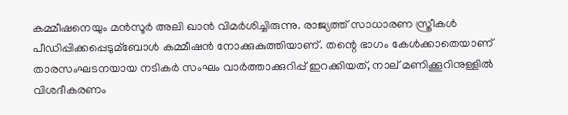കമ്മീഷനെയും മൻസൂര്‍ അലി ഖാൻ വിമര്‍ശിച്ചിരുന്നു. രാജ്യത്ത് സാധാരണ സ്ത്രീകള്‍ പീഡിപ്പിക്കപ്പെടുമ്ബോള്‍ കമ്മീഷൻ നോക്കുകുത്തിയാണ്. തന്റെ ഭാഗം കേള്‍ക്കാതെയാണ് താരസംഘടനയായ നടികര്‍ സംഘം വാര്‍ത്താക്കുറിപ്പ് ഇറക്കിയത്, നാല് മണിക്കൂറിനുള്ളില്‍ വിശദീകരണം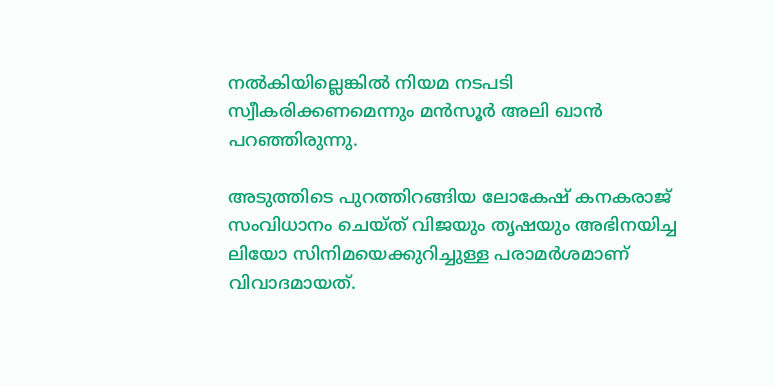നല്‍കിയില്ലെങ്കില്‍ നിയമ നടപടി സ്വീകരിക്കണമെന്നും മൻസൂര്‍ അലി ഖാൻ പറഞ്ഞിരുന്നു.

അടുത്തിടെ പുറത്തിറങ്ങിയ ലോകേഷ് കനകരാജ് സംവിധാനം ചെയ്‌ത് വിജയും തൃഷയും അഭിനയിച്ച ലിയോ സിനിമയെക്കുറിച്ചുള്ള പരാമര്‍ശമാണ് വിവാദമായത്.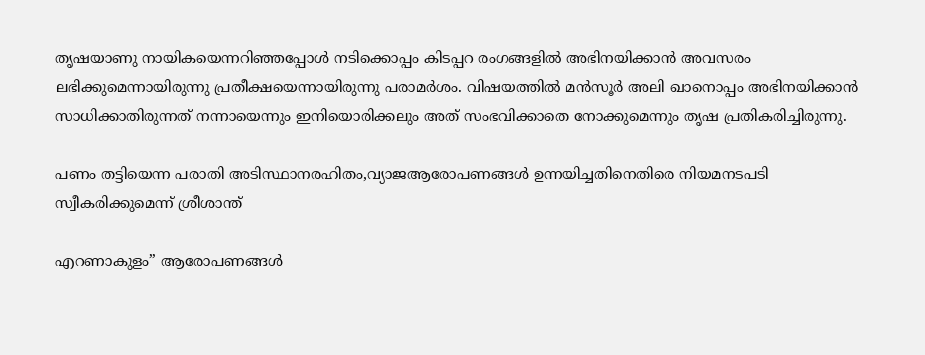തൃഷയാണു നായികയെന്നറിഞ്ഞപ്പോള്‍ നടിക്കൊപ്പം കിടപ്പറ രംഗങ്ങളില്‍ അഭിനയിക്കാൻ അവസരം ലഭിക്കുമെന്നായിരുന്നു പ്രതീക്ഷയെന്നായിരുന്നു പരാമര്‍ശം. വിഷയത്തില്‍ മൻസൂര്‍ അലി ഖാനൊപ്പം അഭിനയിക്കാൻ സാധിക്കാതിരുന്നത് നന്നായെന്നും ഇനിയൊരിക്കലും അത് സംഭവിക്കാതെ നോക്കുമെന്നും തൃഷ പ്രതികരിച്ചിരുന്നു.

പണം തട്ടിയെന്ന പരാതി അടിസ്ഥാനരഹിതം,വ്യാജആരോപണങ്ങള്‍ ഉന്നയിച്ചതിനെതിരെ നിയമനടപടി സ്വീകരിക്കുമെന്ന് ശ്രീശാന്ത്

എറണാകുളം” ആരോപണങ്ങള്‍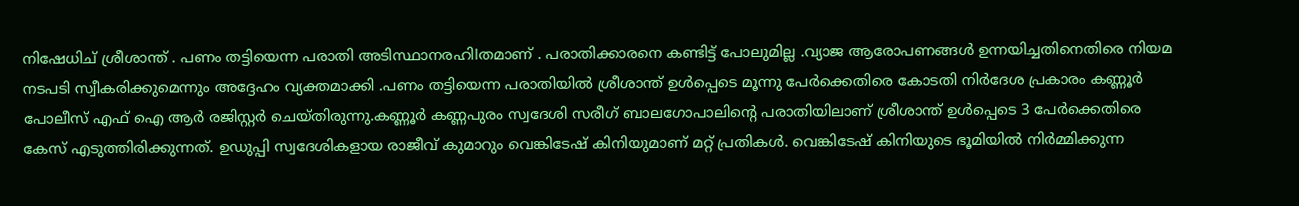നിഷേധിച് ശ്രീശാന്ത് . പണം തട്ടിയെന്ന പരാതി അടിസ്ഥാനരഹിlതമാണ് . പരാതിക്കാരനെ കണ്ടിട്ട് പോലുമില്ല .വ്യാജ ആരോപണങ്ങള്‍ ഉന്നയിച്ചതിനെതിരെ നിയമ നടപടി സ്വീകരിക്കുമെന്നും അദ്ദേഹം വ്യക്തമാക്കി .പണം തട്ടിയെന്ന പരാതിയില്‍ ശ്രീശാന്ത് ഉള്‍പ്പെടെ മൂന്നു പേര്‍ക്കെതിരെ കോടതി നിര്‍ദേശ പ്രകാരം കണ്ണൂര്‍ പോലീസ് എഫ് ഐ ആര്‍ രജിസ്റ്റര്‍ ചെയ്തിരുന്നു.കണ്ണൂര്‍ കണ്ണപുരം സ്വദേശി സരീഗ് ബാലഗോപാലിന്‍റെ പരാതിയിലാണ് ശ്രീശാന്ത് ഉള്‍പ്പെടെ 3 പേര്‍ക്കെതിരെ കേസ് എടുത്തിരിക്കുന്നത്. ഉഡുപ്പി സ്വദേശികളായ രാജീവ് കുമാറും വെങ്കിടേഷ് കിനിയുമാണ് മറ്റ് പ്രതികള്‍. വെങ്കിടേഷ് കിനിയുടെ ഭൂമിയില്‍ നിര്‍മ്മിക്കുന്ന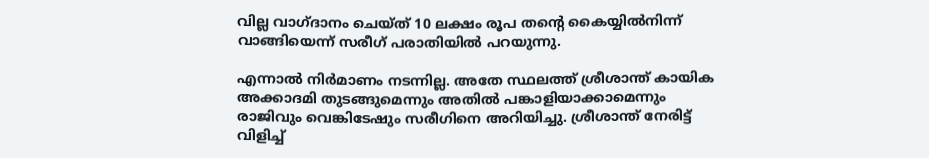വില്ല വാഗ്ദാനം ചെയ്ത് 10 ലക്ഷം രൂപ തന്‍റെ കൈയ്യില്‍നിന്ന് വാങ്ങിയെന്ന് സരീഗ് പരാതിയില്‍ പറയുന്നു.

എന്നാല്‍ നിര്‍മാണം നടന്നില്ല. അതേ സ്ഥലത്ത് ശ്രീശാന്ത് കായിക അക്കാദമി തുടങ്ങുമെന്നും അതില്‍ പങ്കാളിയാക്കാമെന്നും രാജിവും വെങ്കിടേഷും സരീഗിനെ അറിയിച്ചു. ശ്രീശാന്ത് നേരിട്ട് വിളിച്ച്‌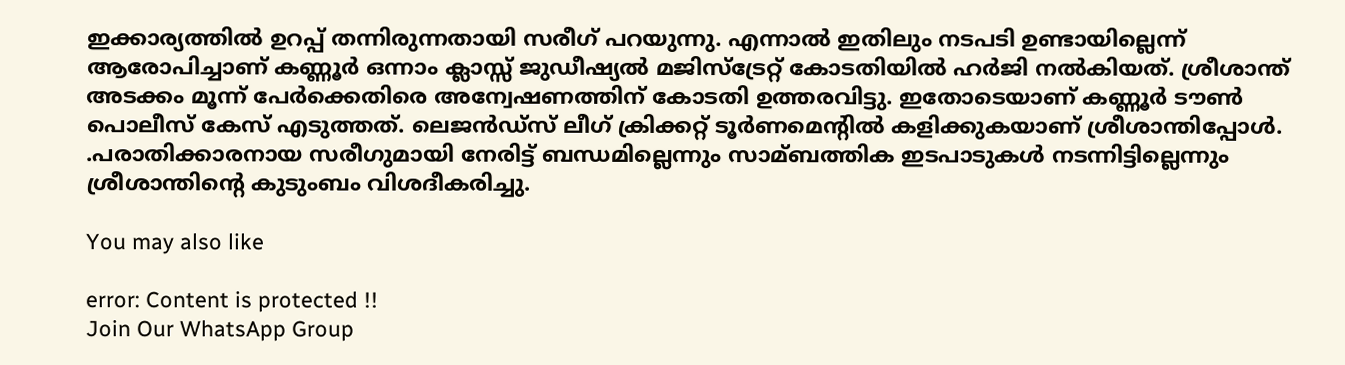ഇക്കാര്യത്തില്‍ ഉറപ്പ് തന്നിരുന്നതായി സരീഗ് പറയുന്നു. എന്നാല്‍ ഇതിലും നടപടി ഉണ്ടായില്ലെന്ന് ആരോപിച്ചാണ് കണ്ണൂ‍ര്‍ ഒന്നാം ക്ലാസ്സ് ജുഡീഷ്യല്‍ മജിസ്ട്രേറ്റ് കോടതിയില്‍ ഹര്‍ജി നല്‍കിയത്. ശ്രീശാന്ത് അടക്കം മൂന്ന് പേര്‍ക്കെതിരെ അന്വേഷണത്തിന് കോടതി ഉത്തരവിട്ടു. ഇതോടെയാണ് കണ്ണൂര്‍ ടൗണ്‍ പൊലീസ് കേസ് എടുത്തത്. ലെജൻഡ്സ് ലീഗ് ക്രിക്കറ്റ് ടൂര്‍ണമെന്‍റില്‍ കളിക്കുകയാണ് ശ്രീശാന്തിപ്പോള്‍. .പരാതിക്കാരനായ സരീഗുമായി നേരിട്ട് ബന്ധമില്ലെന്നും സാമ്ബത്തിക ഇടപാടുകള്‍ നടന്നിട്ടില്ലെന്നും ശ്രീശാന്തിന്‍റെ കുടുംബം വിശദീകരിച്ചു.

You may also like

error: Content is protected !!
Join Our WhatsApp Group